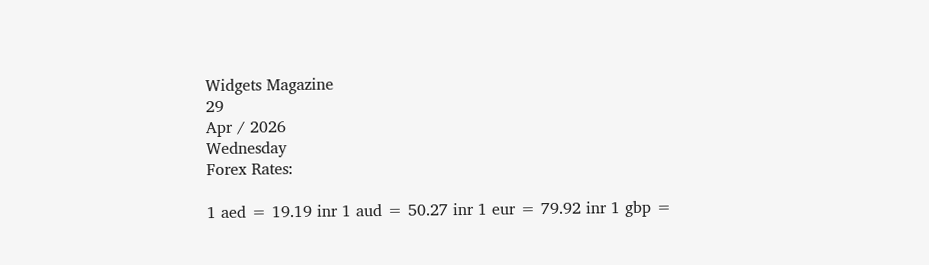Widgets Magazine
29
Apr / 2026
Wednesday
Forex Rates:

1 aed = 19.19 inr 1 aud = 50.27 inr 1 eur = 79.92 inr 1 gbp =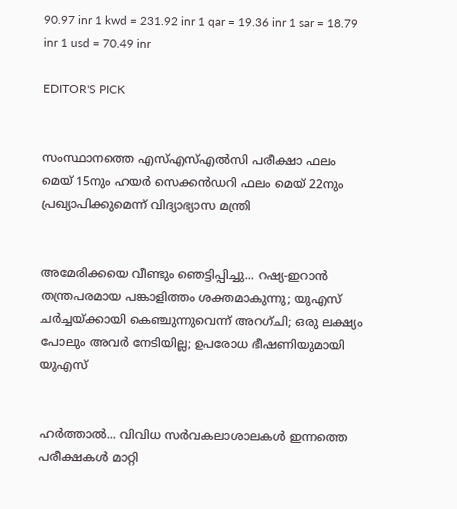90.97 inr 1 kwd = 231.92 inr 1 qar = 19.36 inr 1 sar = 18.79 inr 1 usd = 70.49 inr

EDITOR'S PICK


സംസ്ഥാനത്തെ എസ്എസ്എൽസി പരീക്ഷാ ഫലം മെയ് 15നും ഹയർ സെക്കൻഡറി ഫലം മെയ് 22നും പ്രഖ്യാപിക്കുമെന്ന് വിദ്യാഭ്യാസ മന്ത്രി


അമേരിക്കയെ വീണ്ടും ഞെട്ടിപ്പിച്ചു... റഷ്യ-ഇറാൻ തന്ത്രപരമായ പങ്കാളിത്തം ശക്തമാകുന്നു; യുഎസ് ചർച്ചയ്ക്കായി കെഞ്ചുന്നുവെന്ന് അറഗ്ചി; ഒരു ലക്ഷ്യം പോലും അവർ നേടിയില്ല; ഉപരോധ ഭീഷണിയുമായി യുഎസ്


ഹര്‍ത്താല്‍... വിവിധ സർവകലാശാലകൾ ഇന്നത്തെ പരീക്ഷകൾ മാറ്റി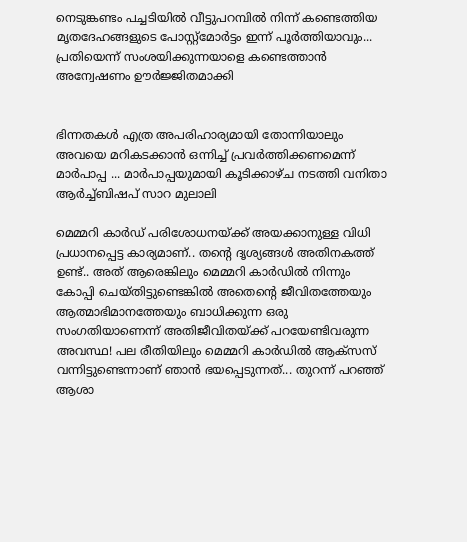നെടുങ്കണ്ടം പച്ചടിയിൽ വീട്ടുപറമ്പിൽ നിന്ന് കണ്ടെത്തിയ മൃതദേഹങ്ങളുടെ പോസ്റ്റ്മോർട്ടം ഇന്ന് പൂർത്തിയാവും... പ്രതിയെന്ന് സംശയിക്കുന്നയാളെ കണ്ടെത്താൻ അന്വേഷണം ഊർജ്ജിതമാക്കി


ഭിന്നതകൾ എത്ര അപരിഹാര്യമായി തോന്നിയാലും അവയെ മറികടക്കാൻ ഒന്നിച്ച്‌ പ്രവർത്തിക്കണമെന്ന് മാർപാപ്പ ... മാർപാപ്പയുമായി കൂടിക്കാഴ്‌ച നടത്തി വനിതാ ആർച്ച്‌ബിഷപ് സാറ മുലാലി

മെമ്മറി കാർഡ് പരിശോധനയ്ക്ക് അയക്കാനുള്ള വിധി പ്രധാനപ്പെട്ട കാര്യമാണ്.. തന്റെ ദൃശ്യങ്ങള്‍ അതിനകത്ത് ഉണ്ട്.. അത് ആരെങ്കിലും മെമ്മറി കാർഡില്‍ നിന്നും കോപ്പി ചെയ്തിട്ടുണ്ടെങ്കില്‍ അതെന്റെ ജീവിതത്തേയും ആത്മാഭിമാനത്തേയും ബാധിക്കുന്ന ഒരു സംഗതിയാണെന്ന് അതിജീവിതയ്ക്ക് പറയേണ്ടിവരുന്ന അവസ്ഥ! പല രീതിയിലും മെമ്മറി കാർഡില്‍ ആക്സസ് വന്നിട്ടുണ്ടെന്നാണ് ഞാന്‍ ഭയപ്പെടുന്നത്... തുറന്ന് പറഞ്ഞ് ആശാ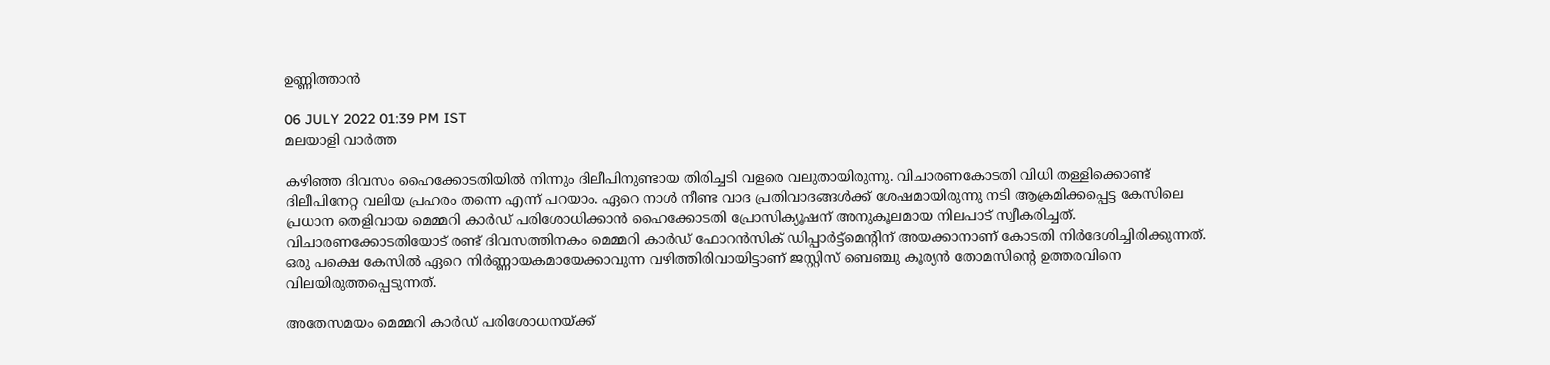ഉണ്ണിത്താന്‍

06 JULY 2022 01:39 PM IST
മലയാളി വാര്‍ത്ത

കഴിഞ്ഞ ദിവസം ഹൈക്കോടതിയിൽ നിന്നും ദിലീപിനുണ്ടായ തിരിച്ചടി വളരെ വലുതായിരുന്നു. വിചാരണകോടതി വിധി തള്ളിക്കൊണ്ട് ദിലീപിനേറ്റ വലിയ പ്രഹരം തന്നെ എന്ന് പറയാം. ഏറെ നാള്‍ നീണ്ട വാദ പ്രതിവാദങ്ങള്‍ക്ക് ശേഷമായിരുന്നു നടി ആക്രമിക്കപ്പെട്ട കേസിലെ പ്രധാന തെളിവായ മെമ്മറി കാർഡ് പരിശോധിക്കാന്‍ ഹൈക്കോടതി പ്രോസിക്യൂഷന് അനുകൂലമായ നിലപാട് സ്വീകരിച്ചത്. വിചാരണക്കോടതിയോട് രണ്ട് ദിവസത്തിനകം മെമ്മറി കാർഡ് ഫോറൻസിക് ഡിപ്പാർട്ട്മെന്റിന് അയക്കാനാണ് കോടതി നിർദേശിച്ചിരിക്കുന്നത്. ഒരു പക്ഷെ കേസില്‍ ഏറെ നിർണ്ണായകമായേക്കാവുന്ന വഴിത്തിരിവായിട്ടാണ് ജസ്റ്റിസ് ബെഞ്ചു കൂര്യന്‍ തോമസിന്റെ ഉത്തരവിനെ വിലയിരുത്തപ്പെടുന്നത്.

അതേസമയം മെമ്മറി കാർഡ് പരിശോധനയ്ക്ക്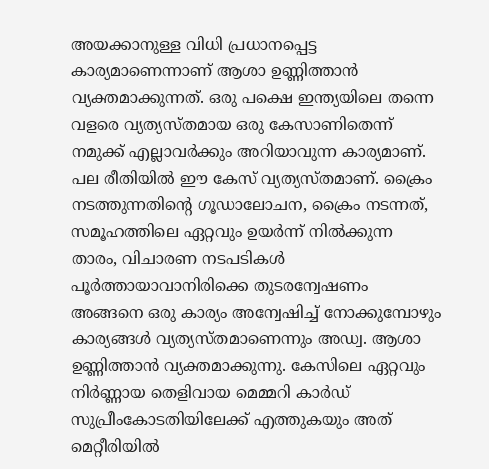അയക്കാനുള്ള വിധി പ്രധാനപ്പെട്ട കാര്യമാണെന്നാണ് ആശാ ഉണ്ണിത്താന്‍ വ്യക്തമാക്കുന്നത്. ഒരു പക്ഷെ ഇന്ത്യയിലെ തന്നെ വളരെ വ്യത്യസ്തമായ ഒരു കേസാണിതെന്ന് നമുക്ക് എല്ലാവർക്കും അറിയാവുന്ന കാര്യമാണ്. പല രീതിയില്‍ ഈ കേസ് വ്യത്യസ്തമാണ്. ക്രൈം നടത്തുന്നതിന്റെ ഗൂഡാലോചന, ക്രൈം നടന്നത്, സമൂഹത്തിലെ ഏറ്റവും ഉയർന്ന് നില്‍ക്കുന്ന താരം, വിചാരണ നടപടികള്‍ പൂർത്തായാവാനിരിക്കെ തുടരന്വേഷണം അങ്ങനെ ഒരു കാര്യം അന്വേഷിച്ച് നോക്കുമ്പോഴും കാര്യങ്ങള്‍ വ്യത്യസ്തമാണെന്നും അഡ്വ. ആശാ ഉണ്ണിത്താന്‍ വ്യക്തമാക്കുന്നു. കേസിലെ ഏറ്റവും നിർണ്ണായ തെളിവായ മെമ്മറി കാർഡ് സുപ്രീംകോടതിയിലേക്ക് എത്തുകയും അത് മെറ്റീരിയില്‍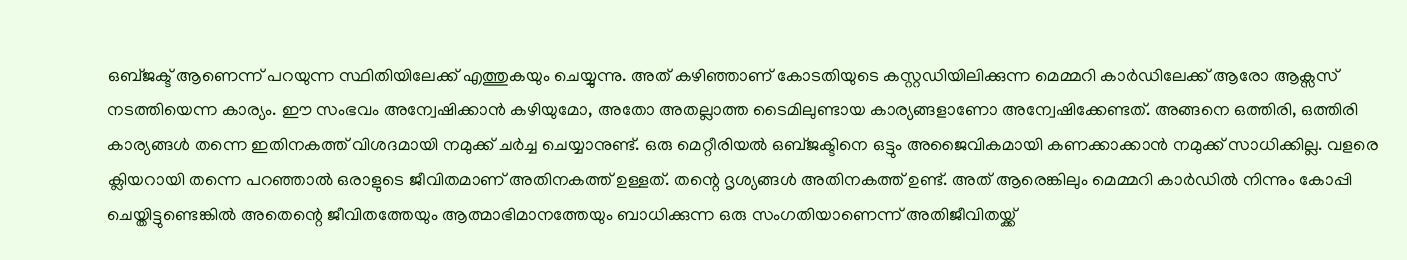ഒബ്ജക്ട് ആണെന്ന് പറയുന്ന സ്ഥിതിയിലേക്ക് എത്തുകയും ചെയ്യുന്നു. അത് കഴിഞ്ഞാണ് കോടതിയുടെ കസ്റ്റഡിയിലിക്കുന്ന മെമ്മറി കാർഡിലേക്ക് ആരോ ആക്സസ് നടത്തിയെന്ന കാര്യം. ഈ സംഭവം അന്വേഷിക്കാന്‍ കഴിയുമോ, അതോ അതല്ലാത്ത ടൈമിലുണ്ടായ കാര്യങ്ങളാണോ അന്വേഷിക്കേണ്ടത്. അങ്ങനെ ഒത്തിരി, ഒത്തിരി കാര്യങ്ങള്‍ തന്നെ ഇതിനകത്ത് വിശദമായി നമുക്ക് ചർച്ച ചെയ്യാനുണ്ട്. ഒരു മെറ്റീരിയല്‍ ഒബ്ജക്ടിനെ ഒട്ടും അജൈവികമായി കണക്കാക്കാന്‍ നമുക്ക് സാധിക്കില്ല. വളരെ ക്ലിയറായി തന്നെ പറഞ്ഞാല്‍ ഒരാളുടെ ജീവിതമാണ് അതിനകത്ത് ഉള്ളത്. തന്റെ ദൃശ്യങ്ങള്‍ അതിനകത്ത് ഉണ്ട്. അത് ആരെങ്കിലും മെമ്മറി കാർഡില്‍ നിന്നും കോപ്പി ചെയ്തിട്ടുണ്ടെങ്കില്‍ അതെന്റെ ജീവിതത്തേയും ആത്മാഭിമാനത്തേയും ബാധിക്കുന്ന ഒരു സംഗതിയാണെന്ന് അതിജീവിതയ്ക്ക്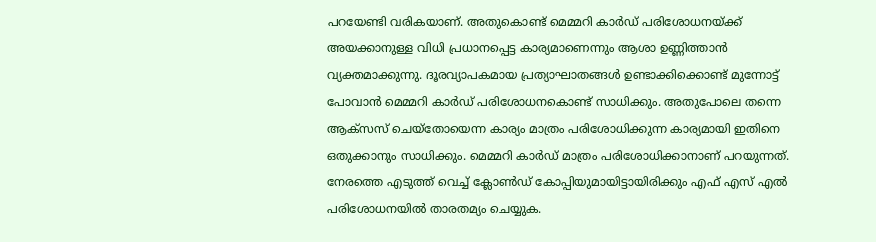പറയേണ്ടി വരികയാണ്. അതുകൊണ്ട് മെമ്മറി കാർഡ് പരിശോധനയ്ക്ക് അയക്കാനുള്ള വിധി പ്രധാനപ്പെട്ട കാര്യമാണെന്നും ആശാ ഉണ്ണിത്താന്‍ വ്യക്തമാക്കുന്നു. ദൂരവ്യാപകമായ പ്രത്യാഘാതങ്ങള്‍ ഉണ്ടാക്കിക്കൊണ്ട് മുന്നോട്ട് പോവാന്‍ മെമ്മറി കാർഡ് പരിശോധനകൊണ്ട് സാധിക്കും. അതുപോലെ തന്നെ ആക്സസ് ചെയ്തോയെന്ന കാര്യം മാത്രം പരിശോധിക്കുന്ന കാര്യമായി ഇതിനെ ഒതുക്കാനും സാധിക്കും. മെമ്മറി കാർഡ് മാത്രം പരിശോധിക്കാനാണ് പറയുന്നത്. നേരത്തെ എടുത്ത് വെച്ച് ക്ലോണ്‍ഡ് കോപ്പിയുമായിട്ടായിരിക്കും എഫ് എസ് എല്‍ പരിശോധനയില്‍ താരതമ്യം ചെയ്യുക.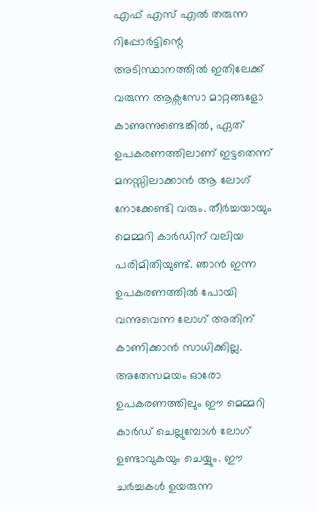എഫ് എസ് എല്‍ തരുന്ന റിപ്പോർട്ടിന്റെ അടിസ്ഥാനത്തില്‍ ഇതിലേക്ക് വരുന്ന ആക്സസോ മാറ്റങ്ങളോ കാണുന്നുണ്ടെങ്കില്‍, ഏത് ഉപകരണത്തിലാണ് ഇട്ടതെന്ന് മനസ്സിലാക്കാന്‍ ആ ലോഗ് നോക്കേണ്ടി വരും. തീർച്ചയായും മെമ്മറി കാർഡിന് വലിയ പരിമിതിയുണ്ട്. ഞാന്‍ ഇന്ന ഉപകരണത്തില്‍ പോയി വന്നുവെന്ന ലോഗ് അതിന് കാണിക്കാന്‍ സാധിക്കില്ല. അതേസമയം ഓരോ ഉപകരണത്തിലും ഈ മെമ്മറി കാർഡ് ചെല്ലുമ്പോള്‍ ലോഗ് ഉണ്ടാവുകയും ചെയ്യും. ഈ ചർച്ചകള്‍ ഉയരുന്ന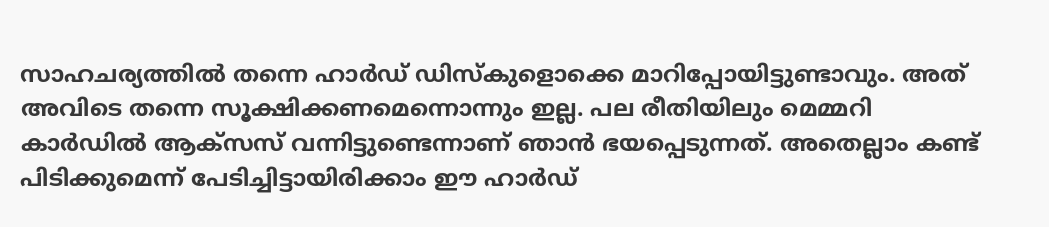സാഹചര്യത്തില്‍ തന്നെ ഹാർഡ് ഡിസ്കുളൊക്കെ മാറിപ്പോയിട്ടുണ്ടാവും. അത് അവിടെ തന്നെ സൂക്ഷിക്കണമെന്നൊന്നും ഇല്ല. പല രീതിയിലും മെമ്മറി കാർഡില്‍ ആക്സസ് വന്നിട്ടുണ്ടെന്നാണ് ഞാന്‍ ഭയപ്പെടുന്നത്. അതെല്ലാം കണ്ട് പിടിക്കുമെന്ന് പേടിച്ചിട്ടായിരിക്കാം ഈ ഹാർഡ്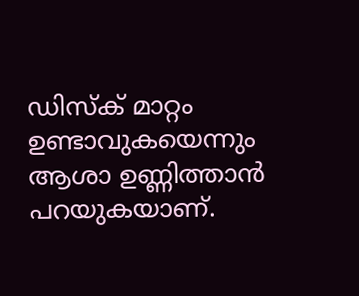ഡിസ്ക് മാറ്റം ഉണ്ടാവുകയെന്നും ആശാ ഉണ്ണിത്താന്‍ പറയുകയാണ്.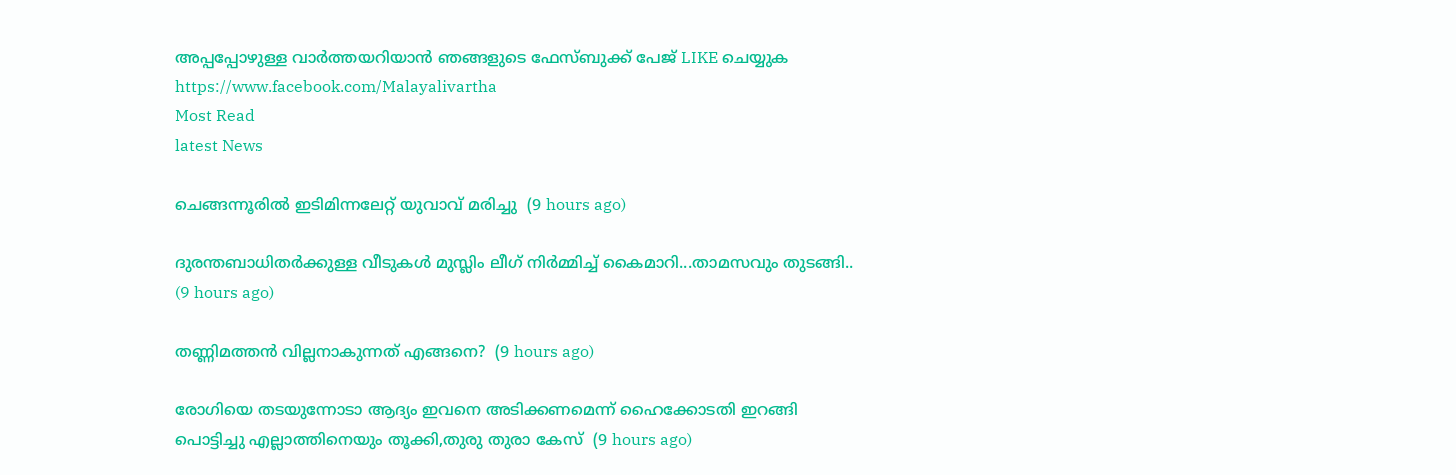അപ്പപ്പോഴുള്ള വാര്‍ത്തയറിയാന്‍ ഞങ്ങളുടെ ഫേസ്‌ബുക്ക്‌ പേജ് LIKE ചെയ്യുക
https://www.facebook.com/Malayalivartha
Most Read
latest News

ചെങ്ങന്നൂരിൽ ഇടിമിന്നലേറ്റ് യുവാവ് മരിച്ചു  (9 hours ago)

ദുരന്തബാധിതര്‍ക്കുള്ള വീടുകള്‍ മുസ്ലിം ലീഗ് നിര്‍മ്മിച്ച് കൈമാറി...താമസവും തുടങ്ങി..  (9 hours ago)

തണ്ണിമത്തൻ വില്ലനാകുന്നത് എങ്ങനെ?  (9 hours ago)

രോഗിയെ തടയുന്നോടാ ആദ്യം ഇവനെ അടിക്കണമെന്ന് ഹൈക്കോടതി ഇറങ്ങി പൊട്ടിച്ചു എല്ലാത്തിനെയും തൂക്കി,തുരു തുരാ കേസ്  (9 hours ago)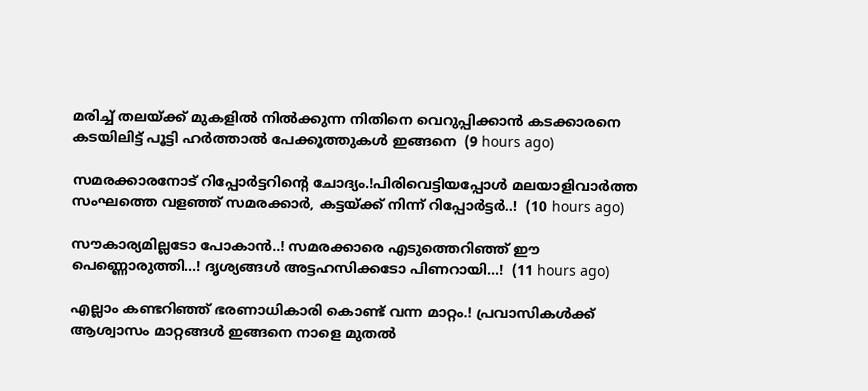മരിച്ച് തലയ്ക്ക് മുകളിൽ നിൽക്കുന്ന നിതിനെ വെറുപ്പിക്കാൻ കടക്കാരനെ കടയിലിട്ട് പൂട്ടി ഹർത്താൽ പേക്കൂത്തുകൾ ഇങ്ങനെ  (9 hours ago)

സമരക്കാരനോട് റിപ്പോർട്ടറിന്റെ ചോദ്യം.!പിരിവെട്ടിയപ്പോൾ മലയാളിവാർത്ത സംഘത്തെ വളഞ്ഞ് സമരക്കാർ, കട്ടയ്ക്ക് നിന്ന് റിപ്പോർട്ടർ..!  (10 hours ago)

സൗകാര്യമില്ലടോ പോകാന്‍..! സമരക്കാരെ എടുത്തെറിഞ്ഞ് ഈ പെണ്ണൊരുത്തി...! ദൃശ്യങ്ങൾ അട്ടഹസിക്കടോ പിണറായി...!  (11 hours ago)

എല്ലാം കണ്ടറിഞ്ഞ് ഭരണാധികാരി കൊണ്ട് വന്ന മാറ്റം.! പ്രവാസികൾക്ക് ആശ്വാസം മാറ്റങ്ങൾ ഇങ്ങനെ നാളെ മുതൽ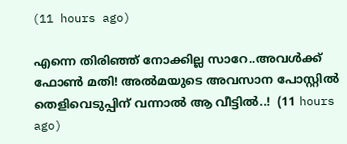(11 hours ago)

എന്നെ തിരിഞ്ഞ് നോക്കില്ല സാറേ..അവൾക്ക് ഫോൺ മതി! അൽമയുടെ അവസാന പോസ്റ്റിൽ തെളിവെടുപ്പിന് വന്നാൽ ആ വീട്ടിൽ..!  (11 hours ago)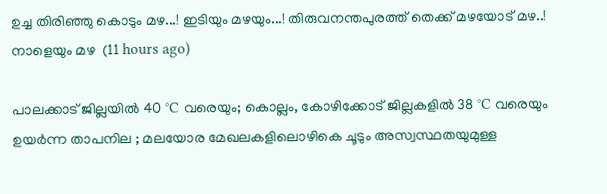ഉച്ച തിരിഞ്ഞു കൊടും മഴ...! ഇടിയും മഴയും...! തിരുവനന്തപുരത്ത് തെക്ക് മഴയോട് മഴ..! നാളെയും മഴ  (11 hours ago)

പാലക്കാട് ജില്ലയിൽ 40 °C വരെയും; കൊല്ലം, കോഴിക്കോട് ജില്ലകളിൽ 38 °C വരെയും ഉയർന്ന താപനില ; മലയോര മേഖലകളിലൊഴികെ ചൂടും അസ്വസ്ഥതയുമുള്ള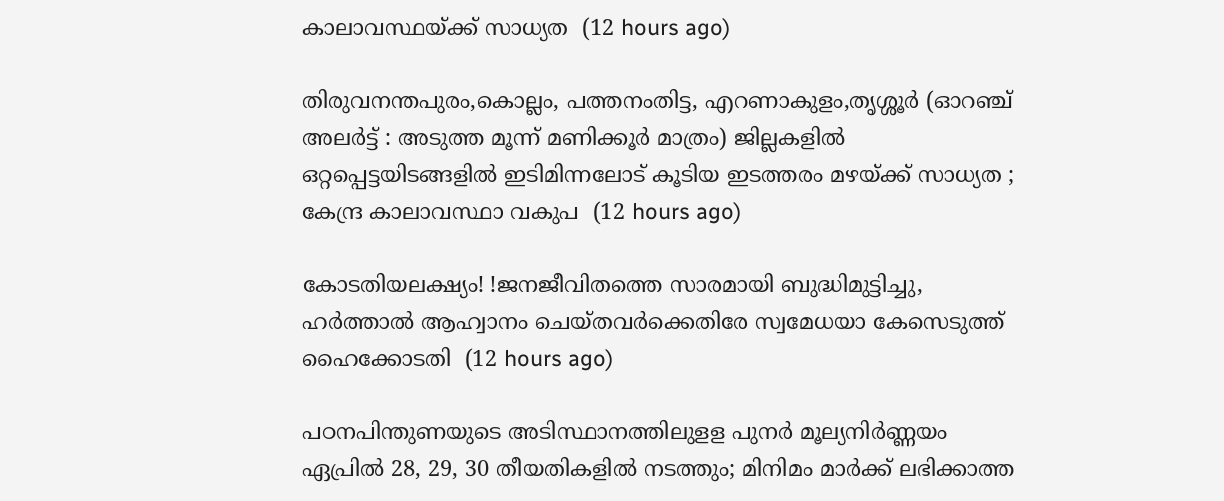കാലാവസ്ഥയ്ക്ക് സാധ്യത  (12 hours ago)

തിരുവനന്തപുരം,കൊല്ലം, പത്തനംതിട്ട, എറണാകുളം,തൃശ്ശൂർ (ഓറഞ്ച് അലർട്ട് : അടുത്ത മൂന്ന്‌ മണിക്കൂർ മാത്രം) ജില്ലകളിൽ ഒറ്റപ്പെട്ടയിടങ്ങളിൽ ഇടിമിന്നലോട് കൂടിയ ഇടത്തരം മഴയ്ക്ക് സാധ്യത ; കേന്ദ്ര കാലാവസ്ഥാ വകുപ  (12 hours ago)

കോടതിയലക്ഷ്യം! !ജനജീവിതത്തെ സാരമായി ബുദ്ധിമുട്ടിച്ചു, ഹർത്താൽ ആഹ്വാനം ചെയ്തവർക്കെതിരേ സ്വമേധയാ കേസെടുത്ത് ഹൈക്കോടതി  (12 hours ago)

പഠനപിന്തുണയുടെ അടിസ്ഥാനത്തിലുളള പുനർ മൂല്യനിർണ്ണയം ഏപ്രിൽ 28, 29, 30 തീയതികളിൽ നടത്തും; മിനിമം മാർക്ക് ലഭിക്കാത്ത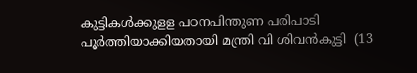കുട്ടികൾക്കുളള പഠനപിന്തുണ പരിപാടി പൂർത്തിയാക്കിയതായി മന്ത്രി വി ശിവൻകുട്ടി  (13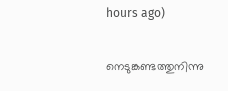hours ago)

നെടുങ്കണ്ടത്തുനിന്നു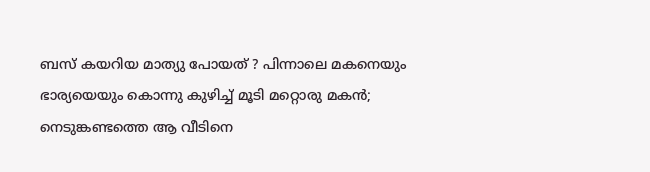ബസ് കയറിയ മാത്യു പോയത് ? പിന്നാലെ മകനെയും ഭാര്യയെയും കൊന്നു കുഴിച്ച് മൂടി മറ്റൊരു മകൻ; നെടുങ്കണ്ടത്തെ ആ വീടിനെ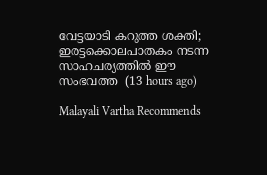വേട്ടയാടി കറുത്ത ശക്തി; ഇരട്ടക്കൊലപാതകം നടന്ന സാഹചര്യത്തിൽ ഈ സംഭവത്ത  (13 hours ago)

Malayali Vartha Recommends